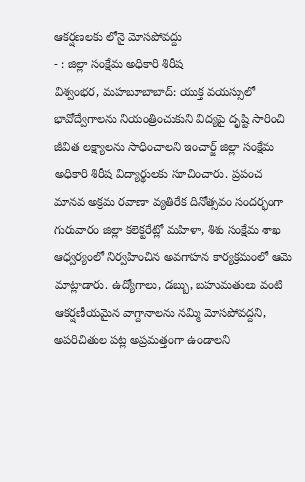ఆకర్షణలకు లోనై మోసపోవద్దు
- : జిల్లా సంక్షేమ అధికారి శిరీష
విశ్వంభర, మహబూబాబాద్: యుక్త వయస్సులో భావోద్వేగాలను నియంత్రించుకుని విద్యపై దృష్టి సారించి జీవిత లక్ష్యాలను సాధించాలని ఇంచార్జ్ జిల్లా సంక్షేమ అధికారి శిరీష విద్యార్థులకు సూచించారు. ప్రపంచ మానవ అక్రమ రవాణా వ్యతిరేక దినోత్సవం సందర్భంగా గురువారం జిల్లా కలెక్టరేట్లో మహిళా, శిశు సంక్షేమ శాఖ ఆధ్వర్యంలో నిర్వహించిన అవగాహన కార్యక్రమంలో ఆమె మాట్లాడారు. ఉద్యోగాలు, డబ్బు, బహుమతులు వంటి ఆకర్షణీయమైన వాగ్దానాలను నమ్మి మోసపోవద్దని, అపరిచితుల పట్ల అప్రమత్తంగా ఉండాలని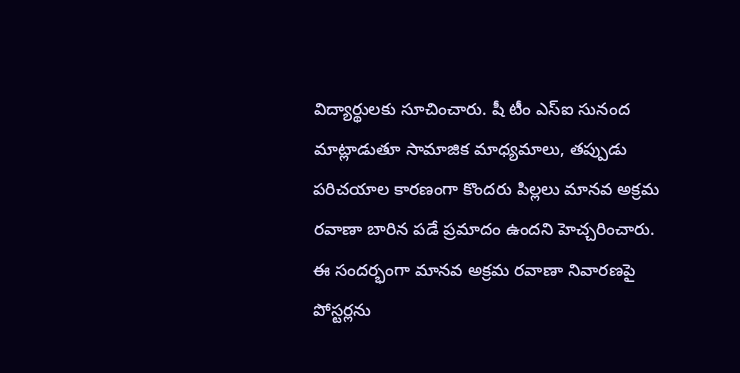విద్యార్థులకు సూచించారు. షీ టీం ఎస్ఐ సునంద మాట్లాడుతూ సామాజిక మాధ్యమాలు, తప్పుడు పరిచయాల కారణంగా కొందరు పిల్లలు మానవ అక్రమ రవాణా బారిన పడే ప్రమాదం ఉందని హెచ్చరించారు. ఈ సందర్భంగా మానవ అక్రమ రవాణా నివారణపై పోస్టర్లను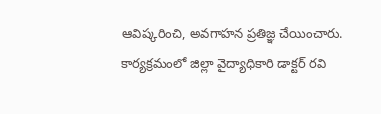ఆవిష్కరించి, అవగాహన ప్రతిజ్ఞ చేయించారు. కార్యక్రమంలో జిల్లా వైద్యాధికారి డాక్టర్ రవి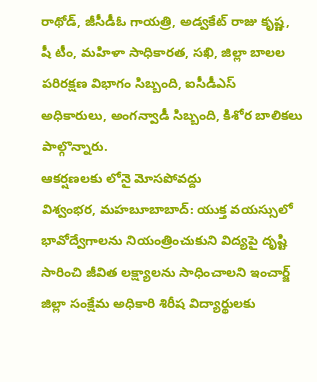రాథోడ్, జీసీడీఓ గాయత్రి, అడ్వకేట్ రాజు కృష్ణ, షీ టీం, మహిళా సాధికారత, సఖి, జిల్లా బాలల పరిరక్షణ విభాగం సిబ్బంది, ఐసీడీఎస్ అధికారులు, అంగన్వాడీ సిబ్బంది, కిశోర బాలికలు పాల్గొన్నారు.
ఆకర్షణలకు లోనై మోసపోవద్దు
విశ్వంభర, మహబూబాబాద్: యుక్త వయస్సులో భావోద్వేగాలను నియంత్రించుకుని విద్యపై దృష్టి సారించి జీవిత లక్ష్యాలను సాధించాలని ఇంచార్జ్ జిల్లా సంక్షేమ అధికారి శిరీష విద్యార్థులకు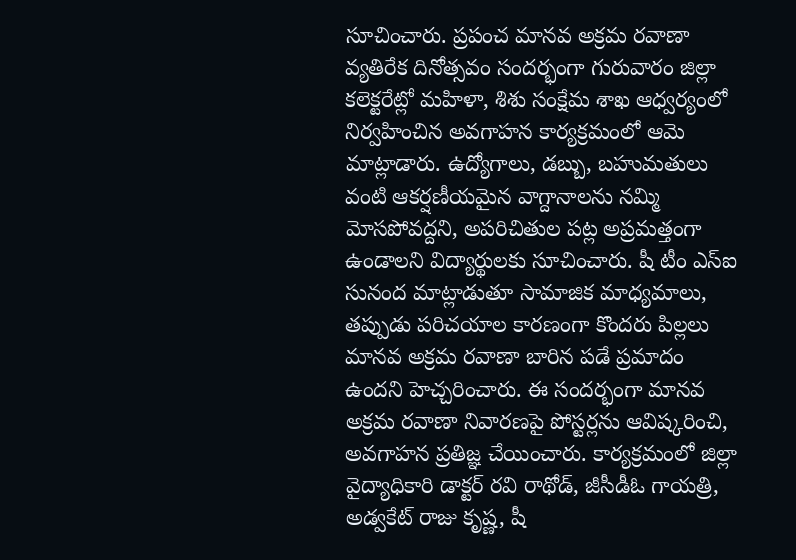సూచించారు. ప్రపంచ మానవ అక్రమ రవాణా వ్యతిరేక దినోత్సవం సందర్భంగా గురువారం జిల్లా కలెక్టరేట్లో మహిళా, శిశు సంక్షేమ శాఖ ఆధ్వర్యంలో నిర్వహించిన అవగాహన కార్యక్రమంలో ఆమె మాట్లాడారు. ఉద్యోగాలు, డబ్బు, బహుమతులు వంటి ఆకర్షణీయమైన వాగ్దానాలను నమ్మి మోసపోవద్దని, అపరిచితుల పట్ల అప్రమత్తంగా ఉండాలని విద్యార్థులకు సూచించారు. షీ టీం ఎస్ఐ సునంద మాట్లాడుతూ సామాజిక మాధ్యమాలు, తప్పుడు పరిచయాల కారణంగా కొందరు పిల్లలు మానవ అక్రమ రవాణా బారిన పడే ప్రమాదం ఉందని హెచ్చరించారు. ఈ సందర్భంగా మానవ అక్రమ రవాణా నివారణపై పోస్టర్లను ఆవిష్కరించి, అవగాహన ప్రతిజ్ఞ చేయించారు. కార్యక్రమంలో జిల్లా వైద్యాధికారి డాక్టర్ రవి రాథోడ్, జీసీడీఓ గాయత్రి, అడ్వకేట్ రాజు కృష్ణ, షీ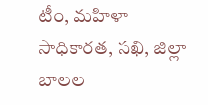టీం, మహిళా సాధికారత, సఖి, జిల్లా బాలల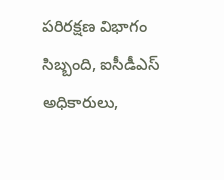పరిరక్షణ విభాగం సిబ్బంది, ఐసీడీఎస్ అధికారులు,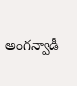అంగన్వాడీ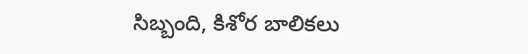సిబ్బంది, కిశోర బాలికలు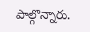పాల్గొన్నారు.